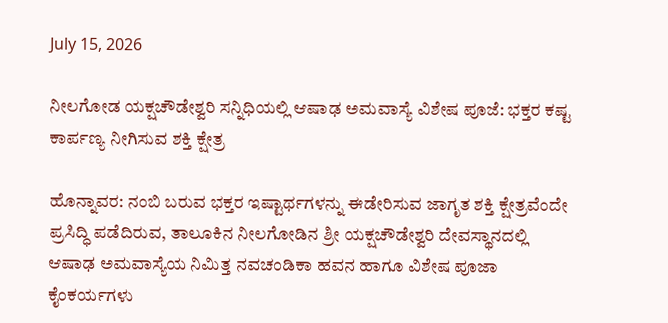July 15, 2026

ನೀಲಗೋಡ ಯಕ್ಷಚೌಡೇಶ್ವರಿ ಸನ್ನಿಧಿಯಲ್ಲಿ ಆಷಾಢ ಅಮವಾಸ್ಯೆ ವಿಶೇಷ ಪೂಜೆ: ಭಕ್ತರ ಕಷ್ಟ ಕಾರ್ಪಣ್ಯ ನೀಗಿಸುವ ಶಕ್ತಿ ಕ್ಷೇತ್ರ

ಹೊನ್ನಾವರ: ನಂಬಿ ಬರುವ ಭಕ್ತರ ಇಷ್ಟಾರ್ಥಗಳನ್ನು ಈಡೇರಿಸುವ ಜಾಗೃತ ಶಕ್ತಿ ಕ್ಷೇತ್ರವೆಂದೇ ಪ್ರಸಿದ್ಧಿ ಪಡೆದಿರುವ, ತಾಲೂಕಿನ ನೀಲಗೋಡಿನ ಶ್ರೀ ಯಕ್ಷಚೌಡೇಶ್ವರಿ ದೇವಸ್ಥಾನದಲ್ಲಿ ಆಷಾಢ ಅಮವಾಸ್ಯೆಯ ನಿಮಿತ್ತ ನವಚಂಡಿಕಾ ಹವನ ಹಾಗೂ ವಿಶೇಷ ಪೂಜಾ ಕೈಂಕರ್ಯಗಳು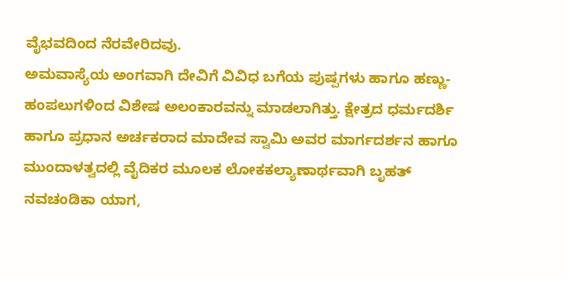ವೈಭವದಿಂದ ನೆರವೇರಿದವು.
ಅಮವಾಸ್ಯೆಯ ಅಂಗವಾಗಿ ದೇವಿಗೆ ವಿವಿಧ ಬಗೆಯ ಪುಷ್ಪಗಳು ಹಾಗೂ ಹಣ್ಣು-ಹಂಪಲುಗಳಿಂದ ವಿಶೇಷ ಅಲಂಕಾರವನ್ನು ಮಾಡಲಾಗಿತ್ತು. ಕ್ಷೇತ್ರದ ಧರ್ಮದರ್ಶಿ ಹಾಗೂ ಪ್ರಧಾನ ಅರ್ಚಕರಾದ ಮಾದೇವ ಸ್ವಾಮಿ ಅವರ ಮಾರ್ಗದರ್ಶನ ಹಾಗೂ ಮುಂದಾಳತ್ವದಲ್ಲಿ ವೈದಿಕರ ಮೂಲಕ ಲೋಕಕಲ್ಯಾಣಾರ್ಥವಾಗಿ ಬೃಹತ್ ನವಚಂಡಿಕಾ ಯಾಗ,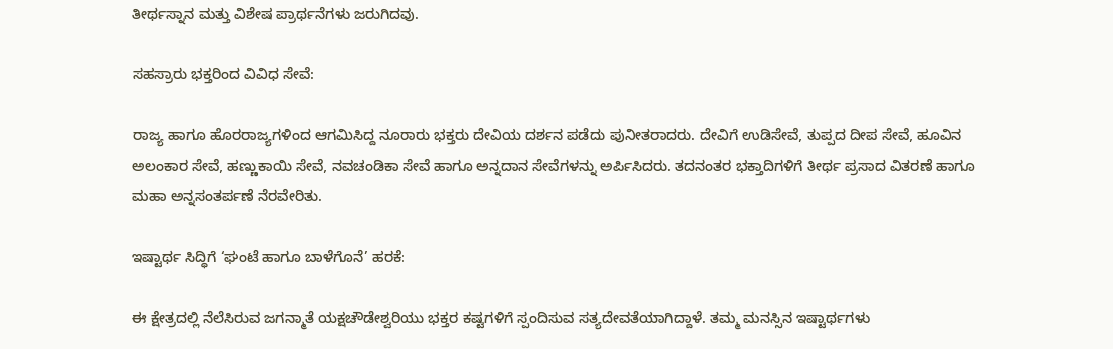ತೀರ್ಥಸ್ನಾನ ಮತ್ತು ವಿಶೇಷ ಪ್ರಾರ್ಥನೆಗಳು ಜರುಗಿದವು.

ಸಹಸ್ರಾರು ಭಕ್ತರಿಂದ ವಿವಿಧ ಸೇವೆ:

ರಾಜ್ಯ ಹಾಗೂ ಹೊರರಾಜ್ಯಗಳಿಂದ ಆಗಮಿಸಿದ್ದ ನೂರಾರು ಭಕ್ತರು ದೇವಿಯ ದರ್ಶನ ಪಡೆದು ಪುನೀತರಾದರು. ದೇವಿಗೆ ಉಡಿಸೇವೆ, ತುಪ್ಪದ ದೀಪ ಸೇವೆ, ಹೂವಿನ ಅಲಂಕಾರ ಸೇವೆ, ಹಣ್ಣುಕಾಯಿ ಸೇವೆ, ನವಚಂಡಿಕಾ ಸೇವೆ ಹಾಗೂ ಅನ್ನದಾನ ಸೇವೆಗಳನ್ನು ಅರ್ಪಿಸಿದರು. ತದನಂತರ ಭಕ್ತಾದಿಗಳಿಗೆ ತೀರ್ಥ ಪ್ರಸಾದ ವಿತರಣೆ ಹಾಗೂ ಮಹಾ ಅನ್ನಸಂತರ್ಪಣೆ ನೆರವೇರಿತು.

ಇಷ್ಟಾರ್ಥ ಸಿದ್ಧಿಗೆ ‘ಘಂಟೆ ಹಾಗೂ ಬಾಳೆಗೊನೆ’ ಹರಕೆ:

ಈ ಕ್ಷೇತ್ರದಲ್ಲಿ ನೆಲೆಸಿರುವ ಜಗನ್ಮಾತೆ ಯಕ್ಷಚೌಡೇಶ್ವರಿಯು ಭಕ್ತರ ಕಷ್ಟಗಳಿಗೆ ಸ್ಪಂದಿಸುವ ಸತ್ಯದೇವತೆಯಾಗಿದ್ದಾಳೆ. ತಮ್ಮ ಮನಸ್ಸಿನ ಇಷ್ಟಾರ್ಥಗಳು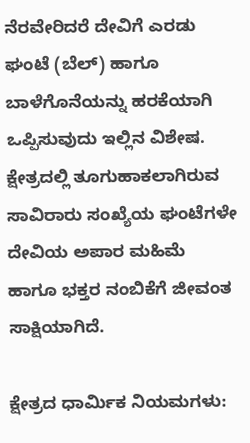ನೆರವೇರಿದರೆ ದೇವಿಗೆ ಎರಡು ಘಂಟೆ (ಬೆಲ್) ಹಾಗೂ ಬಾಳೆಗೊನೆಯನ್ನು ಹರಕೆಯಾಗಿ ಒಪ್ಪಿಸುವುದು ಇಲ್ಲಿನ ವಿಶೇಷ. ಕ್ಷೇತ್ರದಲ್ಲಿ ತೂಗುಹಾಕಲಾಗಿರುವ ಸಾವಿರಾರು ಸಂಖ್ಯೆಯ ಘಂಟೆಗಳೇ ದೇವಿಯ ಅಪಾರ ಮಹಿಮೆ ಹಾಗೂ ಭಕ್ತರ ನಂಬಿಕೆಗೆ ಜೀವಂತ ಸಾಕ್ಷಿಯಾಗಿದೆ.

ಕ್ಷೇತ್ರದ ಧಾರ್ಮಿಕ ನಿಯಮಗಳು: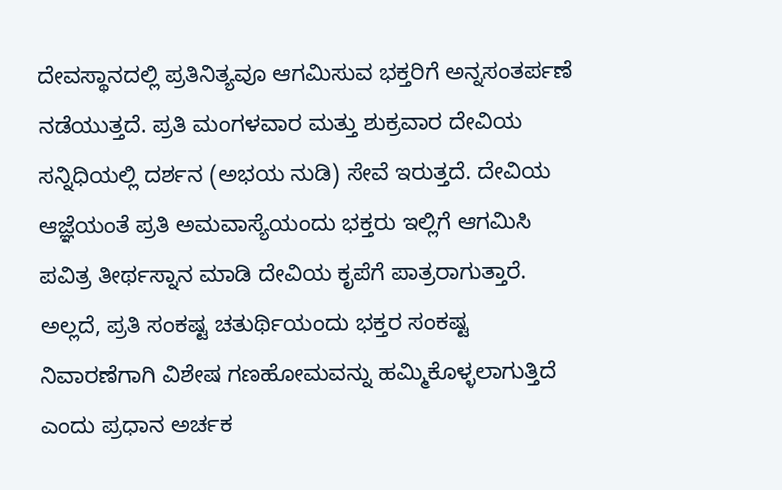ದೇವಸ್ಥಾನದಲ್ಲಿ ಪ್ರತಿನಿತ್ಯವೂ ಆಗಮಿಸುವ ಭಕ್ತರಿಗೆ ಅನ್ನಸಂತರ್ಪಣೆ ನಡೆಯುತ್ತದೆ. ಪ್ರತಿ ಮಂಗಳವಾರ ಮತ್ತು ಶುಕ್ರವಾರ ದೇವಿಯ ಸನ್ನಿಧಿಯಲ್ಲಿ ದರ್ಶನ (ಅಭಯ ನುಡಿ) ಸೇವೆ ಇರುತ್ತದೆ. ದೇವಿಯ ಆಜ್ಞೆಯಂತೆ ಪ್ರತಿ ಅಮವಾಸ್ಯೆಯಂದು ಭಕ್ತರು ಇಲ್ಲಿಗೆ ಆಗಮಿಸಿ ಪವಿತ್ರ ತೀರ್ಥಸ್ನಾನ ಮಾಡಿ ದೇವಿಯ ಕೃಪೆಗೆ ಪಾತ್ರರಾಗುತ್ತಾರೆ. ಅಲ್ಲದೆ, ಪ್ರತಿ ಸಂಕಷ್ಟ ಚತುರ್ಥಿಯಂದು ಭಕ್ತರ ಸಂಕಷ್ಟ ನಿವಾರಣೆಗಾಗಿ ವಿಶೇಷ ಗಣಹೋಮವನ್ನು ಹಮ್ಮಿಕೊಳ್ಳಲಾಗುತ್ತಿದೆ ಎಂದು ಪ್ರಧಾನ ಅರ್ಚಕ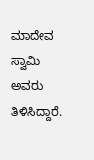ಮಾದೇವ ಸ್ವಾಮಿ ಅವರು ತಿಳಿಸಿದ್ದಾರೆ.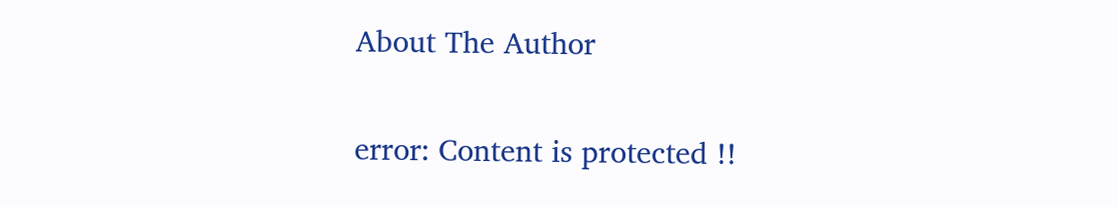About The Author

error: Content is protected !!